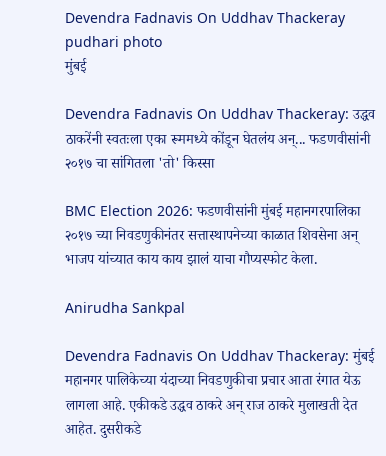Devendra Fadnavis On Uddhav Thackeray pudhari photo
मुंबई

Devendra Fadnavis On Uddhav Thackeray: उद्धव ठाकरेंनी स्वतःला एका रूममध्ये कोंडून घेतलंय अन्... फडणवीसांनी २०१७ चा सांगितला 'तो' किस्सा

BMC Election 2026: फडणवीसांनी मुंबई महानगरपालिका २०१७ च्या निवडणुकीनंतर सत्तास्थापनेच्या काळात शिवसेना अन् भाजप यांच्यात काय काय झालं याचा गौप्यस्फोट केला.

Anirudha Sankpal

Devendra Fadnavis On Uddhav Thackeray: मुंबई महानगर पालिकेच्या यंदाच्या निवडणुकीचा प्रचार आता रंगात येऊ लागला आहे. एकीकडे उद्धव ठाकरे अन् राज ठाकरे मुलाखती देत आहेत. दुसरीकडे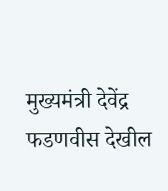मुख्यमंत्री देवेंद्र फडणवीस देखील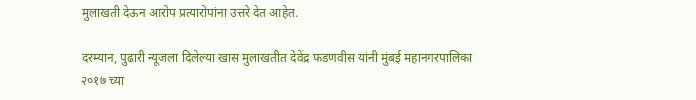मुलाखती देऊन आरोप प्रत्यारोपांना उत्तरे देत आहेत.

दरम्यान, पुढारी न्यूजला दिलेल्या खास मुलाखतीत देवेंद्र फडणवीस यांनी मुंबई महानगरपालिका २०१७ च्या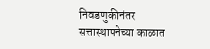निवडणुकीनंतर सत्तास्थापनेच्या काळात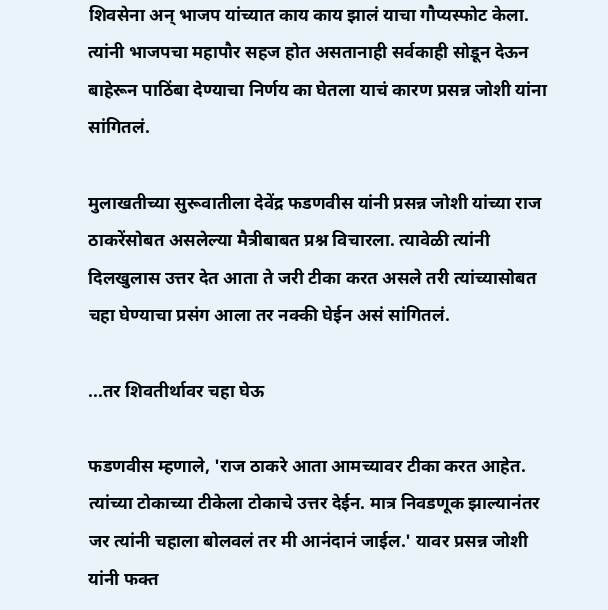शिवसेना अन् भाजप यांच्यात काय काय झालं याचा गौप्यस्फोट केला. त्यांनी भाजपचा महापौर सहज होत असतानाही सर्वकाही सोडून देऊन बाहेरून पाठिंबा देण्याचा निर्णय का घेतला याचं कारण प्रसन्न जोशी यांना सांगितलं.

मुलाखतीच्या सुरूवातीला देवेंद्र फडणवीस यांनी प्रसन्न जोशी यांच्या राज ठाकरेंसोबत असलेल्या मैत्रीबाबत प्रश्न विचारला. त्यावेळी त्यांनी दिलखुलास उत्तर देत आता ते जरी टीका करत असले तरी त्यांच्यासोबत चहा घेण्याचा प्रसंग आला तर नक्की घेईन असं सांगितलं.

...तर शिवतीर्थावर चहा घेऊ

फडणवीस म्हणाले, 'राज ठाकरे आता आमच्यावर टीका करत आहेत. त्यांच्या टोकाच्या टीकेला टोकाचे उत्तर देईन. मात्र निवडणूक झाल्यानंतर जर त्यांनी चहाला बोलवलं तर मी आनंदानं जाईल.' यावर प्रसन्न जोशी यांनी फक्त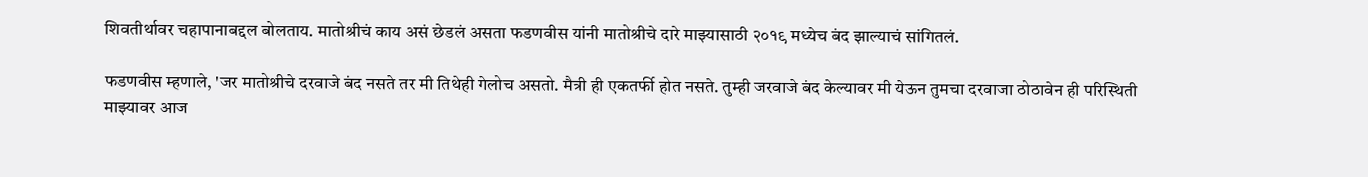शिवतीर्थावर चहापानाबद्दल बोलताय. मातोश्रीचं काय असं छेडलं असता फडणवीस यांनी मातोश्रीचे दारे माझ्यासाठी २०१९ मध्येच बंद झाल्याचं सांगितलं.

फडणवीस म्हणाले, 'जर मातोश्रीचे दरवाजे बंद नसते तर मी तिथेही गेलोच असतो. मैत्री ही एकतर्फी होत नसते. तुम्ही जरवाजे बंद केल्यावर मी येऊन तुमचा दरवाजा ठोठावेन ही परिस्थिती माझ्यावर आज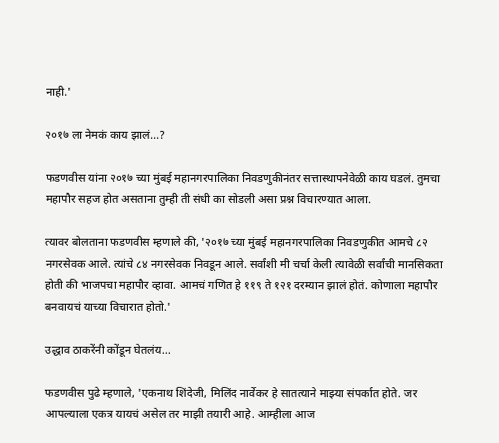नाही.'

२०१७ ला नेमकं काय झालं...?

फडणवीस यांना २०१७ च्या मुंबई महानगरपालिका निवडणुकीनंतर सत्तास्थापनेवेळी काय घडलं. तुमचा महापौर सहज होत असताना तुम्ही ती संधी का सोडली असा प्रश्न विचारण्यात आला.

त्यावर बोलताना फडणवीस म्हणाले की, '२०१७ च्या मुंबई महानगरपालिका निवडणुकीत आमचे ८२ नगरसेवक आले. त्यांचे ८४ नगरसेवक निवडून आले. सर्वांशी मी चर्चा केली त्यावेळी सर्वांची मानसिकता होती की भाजपचा महापौर व्हावा. आमचं गणित हे ११९ ते १२१ दरम्यान झालं होतं. कोणाला महापौर बनवायचं याच्या विचारात होतो.'

उद्धाव ठाकरेंनी कोंडून घेतलंय...

फडणवीस पुढे म्हणाले, 'एकनाथ शिंदेजी, मिलिंद नार्वेकर हे सातत्याने माझ्या संपर्कात होते. जर आपल्याला एकत्र यायचं असेल तर माझी तयारी आहे. आम्हीला आज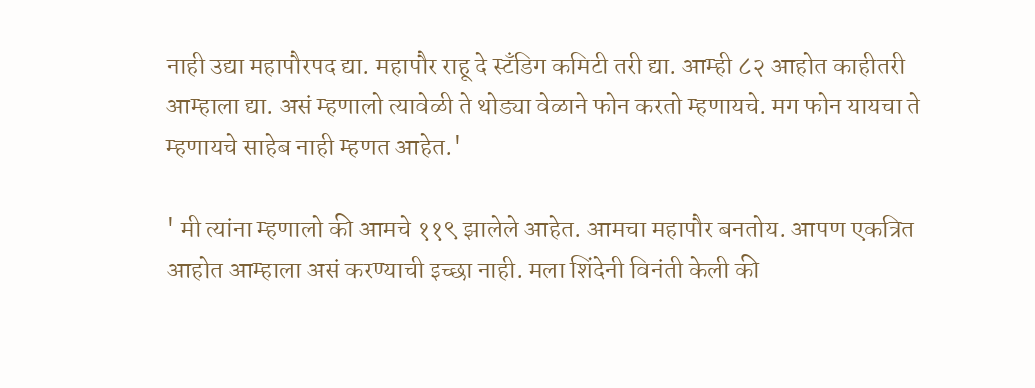नाही उद्या महापौरपद द्या. महापौर राहू दे स्टँडिग कमिटी तरी द्या. आम्ही ८२ आहोत काहीतरी आम्हाला द्या. असं म्हणालो त्यावेळी ते थोड्या वेळाने फोन करतो म्हणायचे. मग फोन यायचा ते म्हणायचे साहेब नाही म्हणत आहेत.'

' मी त्यांना म्हणालो की आमचे ११९ झालेले आहेत. आमचा महापौर बनतोय. आपण एकत्रित आहोत आम्हाला असं करण्याची इच्छा नाही. मला शिंदेनी विनंती केली की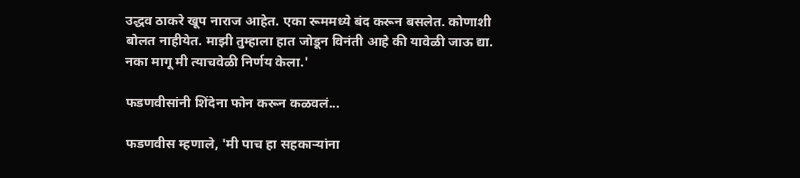उद्धव ठाकरे खूप नाराज आहेत. एका रूममध्ये बंद करून बसलेत. कोणाशी बोलत नाहीयेत. माझी तुम्हाला हात जोडून विनंती आहे की यावेळी जाऊ द्या. नका मागू मी त्याचवेळी निर्णय केला.'

फडणवीसांनी शिंदेना फोन करून कळवलं...

फडणवीस म्हणाले, 'मी पाच हा सहकाऱ्यांना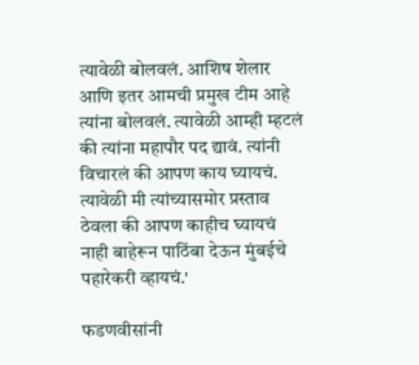त्यावेळी बोलवलं. आशिष शेलार आणि इतर आमची प्रमुख टीम आहे त्यांना बोलवलं. त्यावेळी आम्ही म्हटलं की त्यांना महापौर पद द्यावं. त्यांनी विचारलं की आपण काय घ्यायचं. त्यावेळी मी त्यांच्यासमोर प्रस्ताव ठेवला की आपण काहीच घ्यायचं नाही बाहेरून पाठिंबा देऊन मुंबईचे पहारेकरी व्हायचं.'

फडणवीसांनी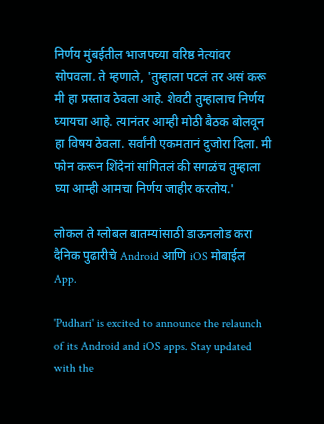निर्णय मुंबईतील भाजपच्या वरिष्ठ नेत्यांवर सोपवला. ते म्हणाले, 'तुम्हाला पटलं तर असं करू मी हा प्रस्ताव ठेवला आहे. शेवटी तुम्हालाच निर्णय घ्यायचा आहे. त्यानंतर आम्ही मोठी बैठक बोलवून हा विषय ठेवला. सर्वांनी एकमतानं दुजोरा दिला. मी फोन करून शिंदेनां सांगितलं की सगळंच तुम्हाला घ्या आम्ही आमचा निर्णय जाहीर करतोय.'

लोकल ते ग्लोबल बातम्यांसाठी डाऊनलोड करा दैनिक पुढारीचे Android आणि iOS मोबाईल App.

'Pudhari' is excited to announce the relaunch of its Android and iOS apps. Stay updated with the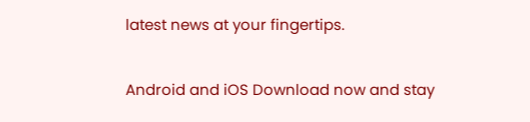latest news at your fingertips.

Android and iOS Download now and stay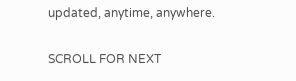updated, anytime, anywhere.

SCROLL FOR NEXT